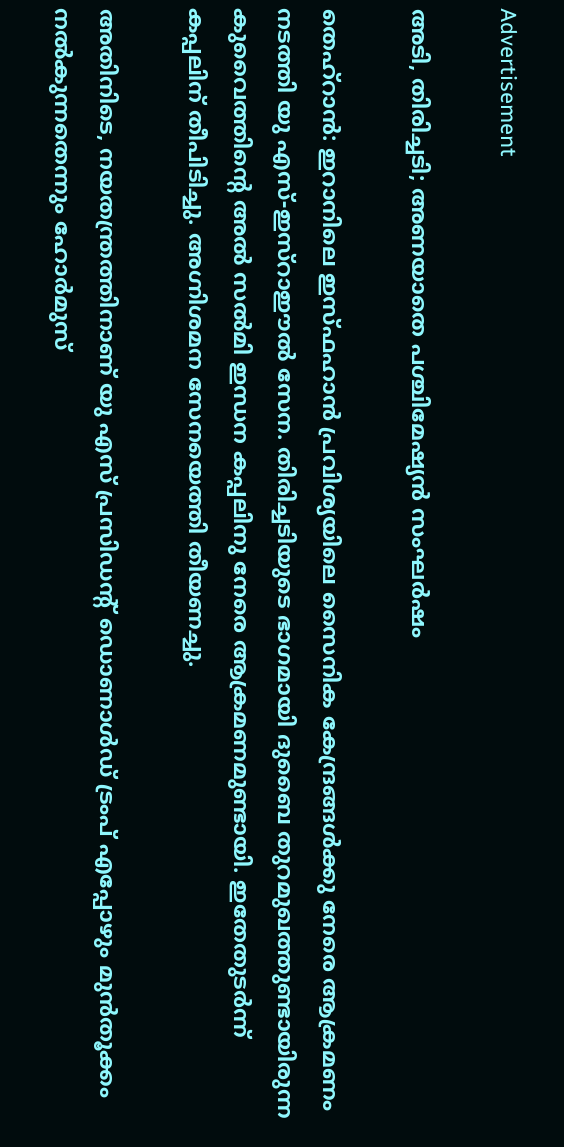Advertisement

അടി, തിരിച്ചടി; അണയാതെ പശ്ചിമേഷ്യന്‍ സംഘര്‍ഷം

തെഹ്‌റാന്‍: ഇറാനിലെ ഇസ്ഫഹാന്‍ പ്രവിശ്യയിലെ സൈനിക കേന്ദ്രങ്ങള്‍ക്കു നേരെ ആക്രമണം നടത്തി യു എസ്-ഇസ്‌റാഈല്‍ സേന. തിരിച്ചടിയുടെ ഭാഗമായി ദുബൈ തുറമുഖത്തുണ്ടായിരുന്ന കുവൈത്തിന്റെ അല്‍ സല്‍മി ഇന്ധന കപ്പലിനു നേരെ ആക്രമണമുണ്ടായി. ഇതേതുടര്‍ന്ന് കപ്പലിന് തീപിടിച്ചു. അഗ്നിശമന സേനയെത്തി തീയണച്ചു.

അതിനിടെ, നയതന്ത്രത്തിനാണ് യു എസ് പ്രസിഡന്റ് ഡൊണാള്‍ഡ് ട്രംപ് എപ്പോഴും മുന്‍തൂക്കം നല്‍കുന്നതെന്നും ഹോര്‍മുസ്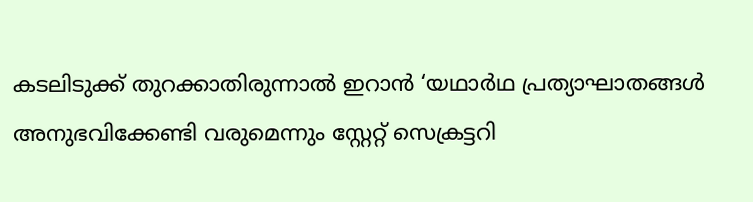കടലിടുക്ക് തുറക്കാതിരുന്നാല്‍ ഇറാന്‍ ‘യഥാര്‍ഥ പ്രത്യാഘാതങ്ങള്‍ അനുഭവിക്കേണ്ടി വരുമെന്നും സ്റ്റേറ്റ് സെക്രട്ടറി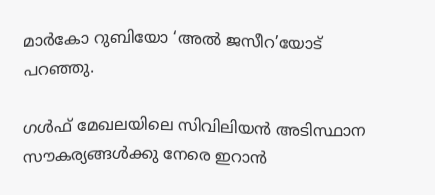മാര്‍കോ റുബിയോ ‘അല്‍ ജസീറ’യോട് പറഞ്ഞു.

ഗള്‍ഫ് മേഖലയിലെ സിവിലിയന്‍ അടിസ്ഥാന സൗകര്യങ്ങള്‍ക്കു നേരെ ഇറാന്‍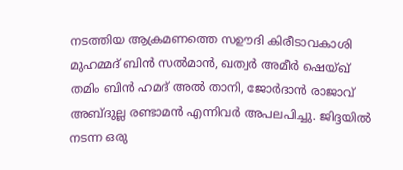നടത്തിയ ആക്രമണത്തെ സഊദി കിരീടാവകാശി മുഹമ്മദ് ബിന്‍ സല്‍മാന്‍, ഖത്വര്‍ അമീര്‍ ഷെയ്ഖ് തമിം ബിന്‍ ഹമദ് അല്‍ താനി, ജോര്‍ദാന്‍ രാജാവ് അബ്ദുല്ല രണ്ടാമന്‍ എന്നിവര്‍ അപലപിച്ചു. ജിദ്ദയില്‍ നടന്ന ഒരു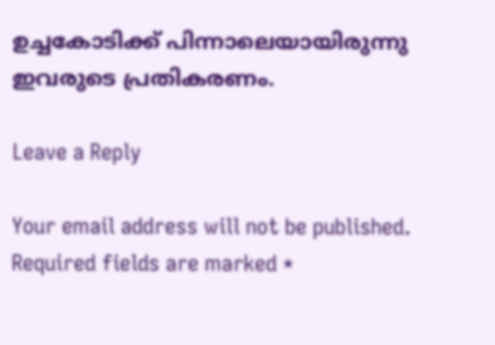ഉച്ചകോടിക്ക് പിന്നാലെയായിരുന്നു ഇവരുടെ പ്രതികരണം.

Leave a Reply

Your email address will not be published. Required fields are marked *